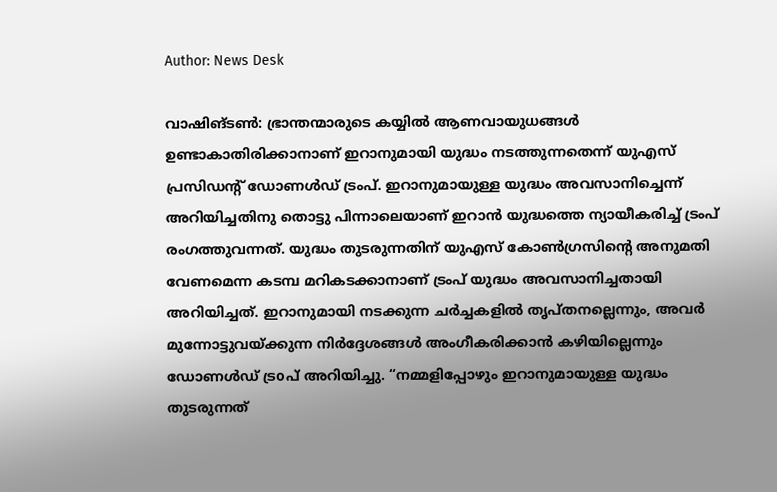Author: News Desk

വാഷിങ്ടണ്‍: ഭ്രാന്തന്മാരുടെ കയ്യില്‍ ആണവായുധങ്ങള്‍ ഉണ്ടാകാതിരിക്കാനാണ് ഇറാനുമായി യുദ്ധം നടത്തുന്നതെന്ന് യുഎസ് പ്രസിഡന്‍റ് ഡോണള്‍ഡ് ട്രംപ്. ഇറാനുമായുള്ള യുദ്ധം അവസാനിച്ചെന്ന് അറിയിച്ചതിനു തൊട്ടു പിന്നാലെയാണ് ഇറാന്‍ യുദ്ധത്തെ ന്യായീകരിച്ച് ട്രംപ് രംഗത്തുവന്നത്. യുദ്ധം തുടരുന്നതിന് യുഎസ് കോണ്‍ഗ്രസിന്‍റെ അനുമതി വേണമെന്ന കടമ്പ മറികടക്കാനാണ് ട്രംപ് യുദ്ധം അവസാനിച്ചതായി അറിയിച്ചത്. ഇറാനുമായി നടക്കുന്ന ചര്‍ച്ചകളില്‍ തൃപ്തനല്ലെന്നും, അവര്‍ മുന്നോട്ടുവയ്ക്കുന്ന നിര്‍ദ്ദേശങ്ങള്‍ അംഗീകരിക്കാന്‍ കഴിയില്ലെന്നും ഡോണൾഡ് ട്രoപ് അറിയിച്ചു. “നമ്മളിപ്പോഴും ഇറാനുമായുള്ള യുദ്ധം തുടരുന്നത്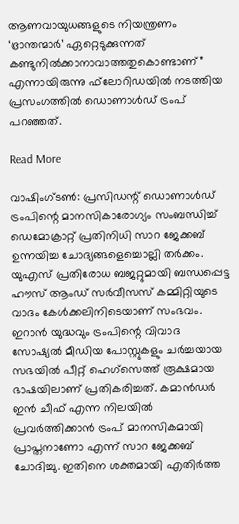ആണവായുധങ്ങളുടെ നിയന്ത്രണം ‘ഭ്രാന്തന്മാര്‍’ ഏറ്റെടുക്കുന്നത് കണ്ടുനില്‍ക്കാനാവാത്തതുകൊണ്ടാണ്” എന്നായിരുന്നു ഫ്‌ലോറിഡയില്‍ നടത്തിയ പ്രസംഗത്തില്‍ ഡൊണാള്‍ഡ് ട്രംപ് പറഞ്ഞത്.

Read More

വാഷിംഗ്ടൺ: പ്രസിഡന്റ് ഡൊണാൾഡ് ട്രംപിന്റെ മാനസികാരോഗ്യം സംബന്ധിച്ച് ഡെമോക്രാറ്റ് പ്രതിനിധി സാറ ജേക്കബ് ഉന്നയിച്ച ചോദ്യങ്ങളെച്ചൊല്ലി തർക്കം. യുഎസ് പ്രതിരോധ ബജറ്റുമായി ബന്ധപ്പെട്ട ഹൗസ് ആംഡ് സർവീസസ് കമ്മിറ്റിയുടെ വാദം കേൾക്കലിനിടെയാണ് സംഭവം. ഇറാൻ യുദ്ധവും ട്രംപിന്റെ വിവാദ സോഷ്യൽ മീഡിയ പോസ്റ്റുകളും ചർച്ചയായ സഭയിൽ പീറ്റ് ഹെഗ്സെത്ത് രൂക്ഷമായ ഭാഷയിലാണ് പ്രതികരിച്ചത്. കമാൻഡർ ഇൻ ചീഫ് എന്ന നിലയിൽ പ്രവർത്തിക്കാൻ ട്രംപ് മാനസികമായി പ്രാപ്തനാണോ എന്ന് സാറ ജേക്കബ് ചോദിച്ചു. ഇതിനെ ശക്തമായി എതിർത്ത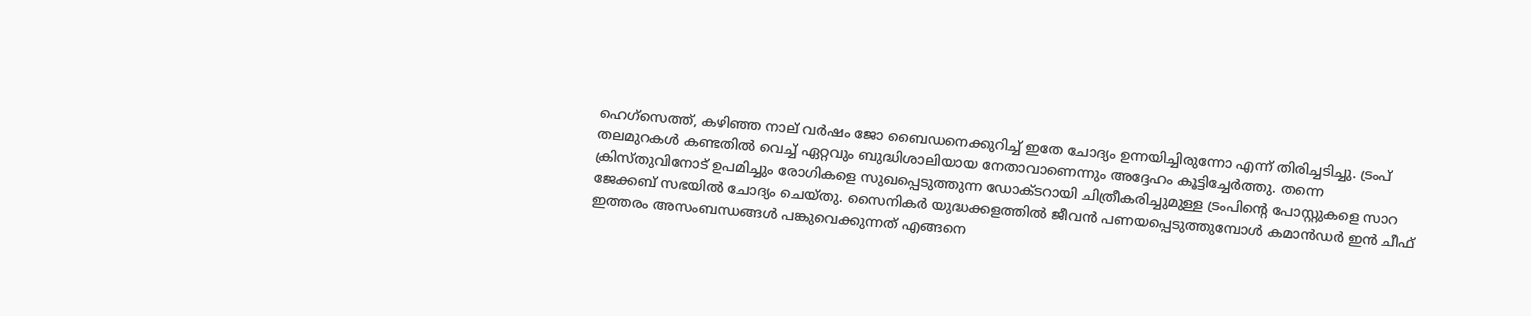ഹെഗ്സെത്ത്, കഴിഞ്ഞ നാല് വർഷം ജോ ബൈഡനെക്കുറിച്ച് ഇതേ ചോദ്യം ഉന്നയിച്ചിരുന്നോ എന്ന് തിരിച്ചടിച്ചു. ട്രംപ് തലമുറകൾ കണ്ടതിൽ വെച്ച് ഏറ്റവും ബുദ്ധിശാലിയായ നേതാവാണെന്നും അദ്ദേഹം കൂട്ടിച്ചേർത്തു. തന്നെ ക്രിസ്തുവിനോട് ഉപമിച്ചും രോഗികളെ സുഖപ്പെടുത്തുന്ന ഡോക്ടറായി ചിത്രീകരിച്ചുമുള്ള ട്രംപിന്റെ പോസ്റ്റുകളെ സാറ ജേക്കബ് സഭയിൽ ചോദ്യം ചെയ്തു. സൈനികർ യുദ്ധക്കളത്തിൽ ജീവൻ പണയപ്പെടുത്തുമ്പോൾ കമാൻഡർ ഇൻ ചീഫ് ഇത്തരം അസംബന്ധങ്ങൾ പങ്കുവെക്കുന്നത് എങ്ങനെ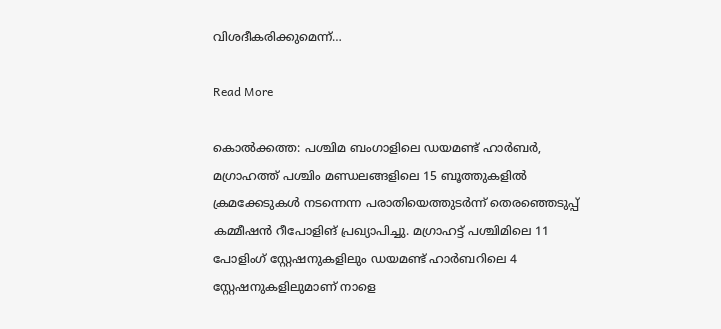വിശദീകരിക്കുമെന്ന്…

Read More

കൊല്‍ക്കത്ത: പശ്ചിമ ബംഗാളിലെ ഡയമണ്ട് ഹാര്‍ബര്‍, മഗ്രാഹത്ത് പശ്ചിം മണ്ഡലങ്ങളിലെ 15 ബൂത്തുകളില്‍ ക്രമക്കേടുകള്‍ നടന്നെന്ന പരാതിയെത്തുടര്‍ന്ന് തെരഞ്ഞെടുപ്പ് കമ്മീഷന്‍ റീപോളിങ് പ്രഖ്യാപിച്ചു. മഗ്രാഹട്ട് പശ്ചിമിലെ 11 പോളിംഗ് സ്റ്റേഷനുകളിലും ഡയമണ്ട് ഹാര്‍ബറിലെ 4 സ്റ്റേഷനുകളിലുമാണ് നാളെ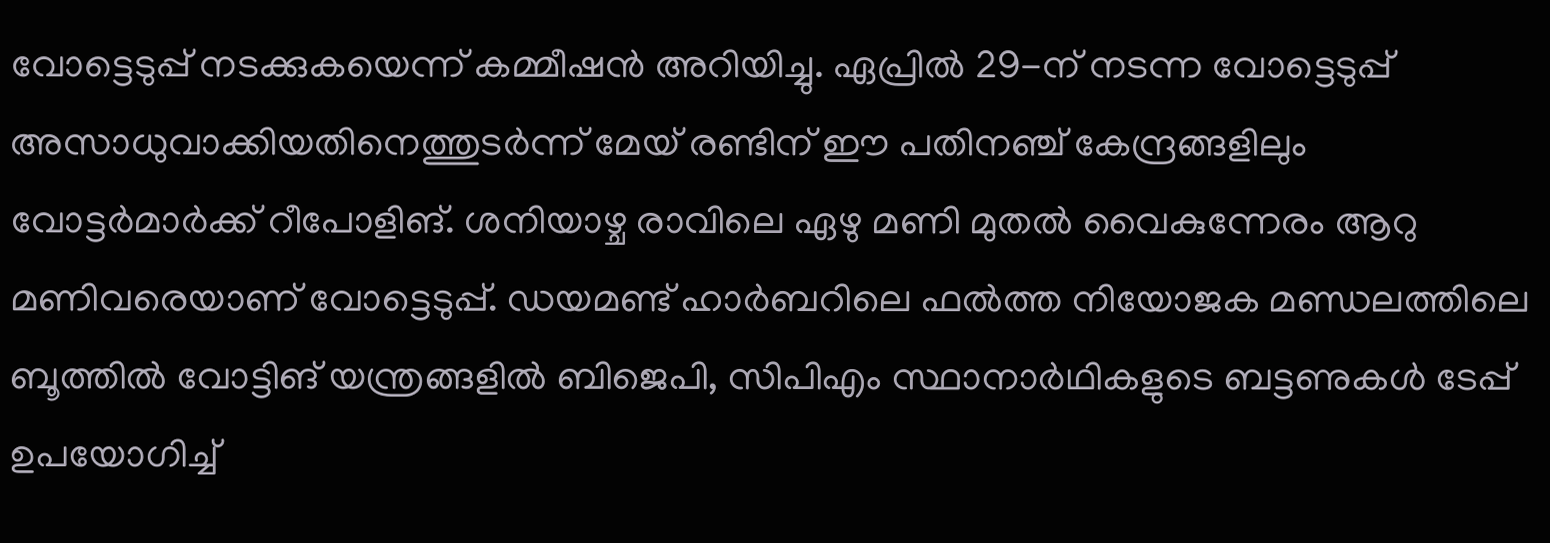വോട്ടെടുപ്പ് നടക്കുകയെന്ന് കമ്മീഷന്‍ അറിയിച്ചു. ഏപ്രില്‍ 29-ന് നടന്ന വോട്ടെടുപ്പ് അസാധുവാക്കിയതിനെത്തുടര്‍ന്ന് മേയ് രണ്ടിന് ഈ പതിനഞ്ച് കേന്ദ്രങ്ങളിലും വോട്ടര്‍മാര്‍ക്ക് റീപോളിങ്. ശനിയാഴ്ച രാവിലെ ഏഴു മണി മുതല്‍ വൈകുന്നേരം ആറു മണിവരെയാണ് വോട്ടെടുപ്പ്. ഡയമണ്ട് ഹാര്‍ബറിലെ ഫല്‍ത്ത നിയോജക മണ്ഡലത്തിലെ ബൂത്തില്‍ വോട്ടിങ് യന്ത്രങ്ങളില്‍ ബിജെപി, സിപിഎം സ്ഥാനാര്‍ഥികളുടെ ബട്ടണുകള്‍ ടേപ്പ് ഉപയോഗിച്ച്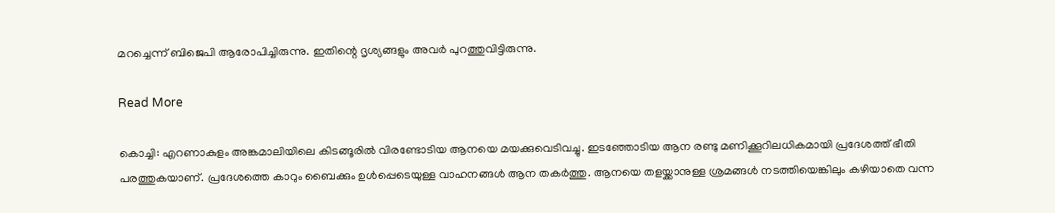മറച്ചെന്ന് ബിജെപി ആരോപിച്ചിരുന്നു. ഇതിന്റെ ദൃശ്യങ്ങളും അവര്‍ പുറത്തുവിട്ടിരുന്നു.

Read More

കൊച്ചി: എറണാകുളം അങ്കമാലിയിലെ കിടങ്ങൂരിൽ വിരണ്ടോടിയ ആനയെ മയക്കുവെടിവച്ചു. ഇടഞ്ഞോടിയ ആന രണ്ടു മണിക്കൂറിലധികമായി പ്രദേശത്ത് ഭീതി പരത്തുകയാണ്. പ്രദേശത്തെ കാറും ബൈക്കും ഉൾപ്പെടെയുള്ള വാഹനങ്ങൾ ആന തകർത്തു. ആനയെ തളയ്ക്കാനുള്ള ശ്രമങ്ങൾ നടത്തിയെങ്കിലും കഴിയാതെ വന്ന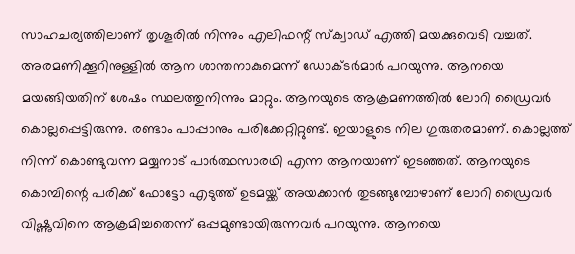സാഹചര്യത്തിലാണ് തൃശൂരിൽ നിന്നും എലിഫന്റ് സ്ക്വാഡ് എത്തി മയക്കുവെടി വച്ചത്. അരമണിക്കൂറിനുള്ളിൽ ആന ശാന്തനാകുമെന്ന് ഡോക്ടർമാർ പറയുന്നു. ആനയെ മയങ്ങിയതിന് ശേഷം സ്ഥലത്തുനിന്നും മാറ്റും. ആനയുടെ ആക്രമണത്തിൽ ലോറി ഡ്രൈവർ കൊല്ലപ്പെട്ടിരുന്നു. രണ്ടാം പാപ്പാനും പരിക്കേറ്റിറ്റുണ്ട്. ഇയാളുടെ നില ഗുരുതരമാണ്. കൊല്ലത്ത് നിന്ന് കൊണ്ടുവന്ന മയ്യനാട് പാർത്ഥസാരഥി എന്ന ആനയാണ് ഇടഞ്ഞത്. ആനയുടെ കൊമ്പിന്റെ പരിക്ക് ഫോട്ടോ എടുത്ത് ഉടമയ്ക്ക് അയക്കാൻ തുടങ്ങുമ്പോഴാണ് ലോറി ഡ്രൈവർ വിഷ്ണുവിനെ ആക്രമിച്ചതെന്ന് ഒപ്പമുണ്ടായിരുന്നവർ പറയുന്നു. ആനയെ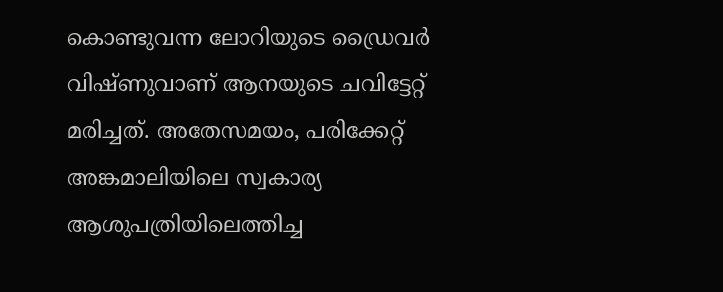കൊണ്ടുവന്ന ലോറിയുടെ ഡ്രൈവർ വിഷ്ണുവാണ് ആനയുടെ ചവിട്ടേറ്റ് മരിച്ചത്. അതേസമയം, പരിക്കേറ്റ് അങ്കമാലിയിലെ സ്വകാര്യ ആശുപത്രിയിലെത്തിച്ച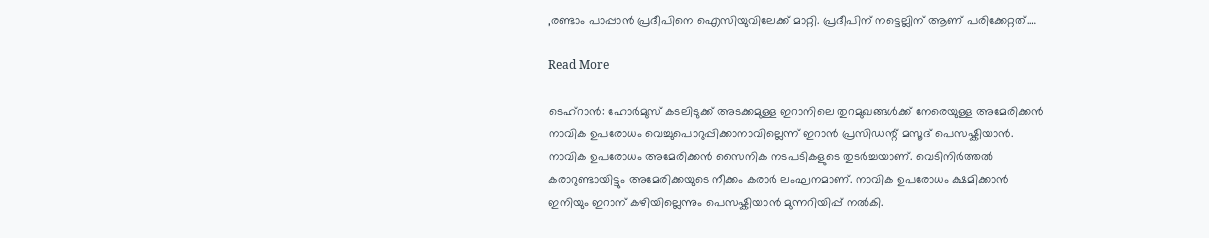,രണ്ടാം പാപ്പാൻ പ്രദീപിനെ ഐസിയുവിലേക്ക് മാറ്റി. പ്രദീപിന് നട്ടെല്ലിന് ആണ് പരിക്കേറ്റത്.…

Read More

ടെഹ്റാൻ: ഹോര്‍മുസ് കടലിടുക്ക് അടക്കമുള്ള ഇറാനിലെ തുറമുഖങ്ങൾക്ക് നേരെയുള്ള അമേരിക്കൻ നാവിക ഉപരോധം വെച്ചുപൊറുപ്പിക്കാനാവില്ലെന്ന് ഇറാൻ പ്രസിഡന്റ് മസൂദ് പെസഷ്കിയാൻ. നാവിക ഉപരോധം അമേരിക്കൻ സൈനിക നടപടികളുടെ തുടർച്ചയാണ്. വെടിനിർത്തൽ കരാറുണ്ടായിട്ടും അമേരിക്കയുടെ നീക്കം കരാർ ലംഘനമാണ്. നാവിക ഉപരോധം ക്ഷമിക്കാൻ ഇനിയും ഇറാന് കഴിയില്ലെന്നും പെസഷ്കിയാൻ മുന്നറിയിപ്പ് നൽകി.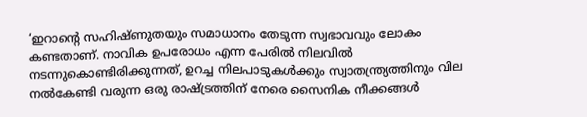‘ഇറാന്റെ സഹിഷ്ണുതയും സമാധാനം തേടുന്ന സ്വഭാവവും ലോകം കണ്ടതാണ്. നാവിക ഉപരോധം എന്ന പേരിൽ നിലവിൽ നടന്നുകൊണ്ടിരിക്കുന്നത്, ഉറച്ച നിലപാടുകൾക്കും സ്വാതന്ത്ര്യത്തിനും വില നൽകേണ്ടി വരുന്ന ഒരു രാഷ്ട്രത്തിന് നേരെ സൈനിക നീക്കങ്ങൾ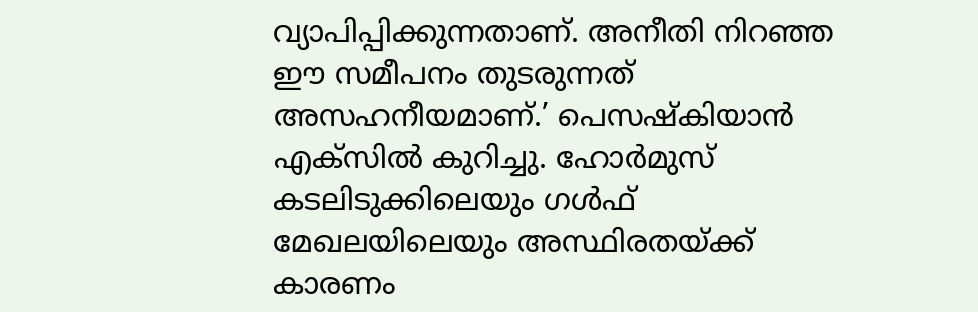വ്യാപിപ്പിക്കുന്നതാണ്. അനീതി നിറഞ്ഞ ഈ സമീപനം തുടരുന്നത് അസഹനീയമാണ്.’ പെസഷ്കിയാൻ എക്സിൽ കുറിച്ചു. ഹോർമുസ് കടലിടുക്കിലെയും ഗൾഫ് മേഖലയിലെയും അസ്ഥിരതയ്ക്ക് കാരണം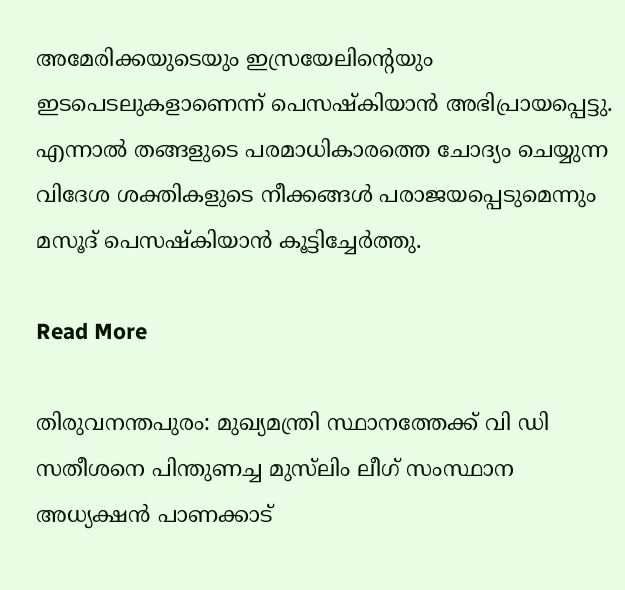അമേരിക്കയുടെയും ഇസ്രയേലിന്റെയും ഇടപെടലുകളാണെന്ന് പെസഷ്കിയാൻ അഭിപ്രായപ്പെട്ടു. എന്നാൽ തങ്ങളുടെ പരമാധികാരത്തെ ചോദ്യം ചെയ്യുന്ന വിദേശ ശക്തികളുടെ നീക്കങ്ങൾ പരാജയപ്പെടുമെന്നും മസൂദ് പെസഷ്കിയാൻ കൂട്ടിച്ചേർത്തു.

Read More

തിരുവനന്തപുരം: മുഖ്യമന്ത്രി സ്ഥാനത്തേക്ക് വി ഡി സതീശനെ പിന്തുണച്ച മുസ്‌ലിം ലീഗ് സംസ്ഥാന അധ്യക്ഷന്‍ പാണക്കാട്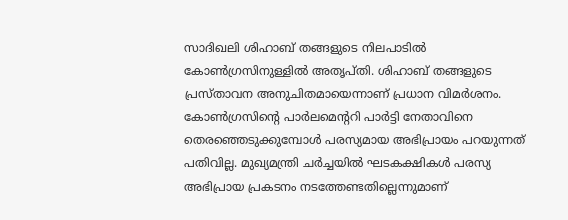സാദിഖലി ശിഹാബ് തങ്ങളുടെ നിലപാടിൽ കോൺഗ്രസിനുള്ളിൽ അതൃപ്തി. ശിഹാബ് തങ്ങളുടെ പ്രസ്താവന അനുചിതമായെന്നാണ് പ്രധാന വിമർശനം. കോൺഗ്രസിന്റെ പാർലമെന്ററി പാർട്ടി നേതാവിനെ തെരഞ്ഞെടുക്കുമ്പോൾ പരസ്യമായ അഭിപ്രായം പറയുന്നത് പതിവില്ല. മുഖ്യമന്ത്രി ചര്‍ച്ചയില്‍ ഘടകക്ഷികള്‍ പരസ്യ അഭിപ്രായ പ്രകടനം നടത്തേണ്ടതില്ലെന്നുമാണ്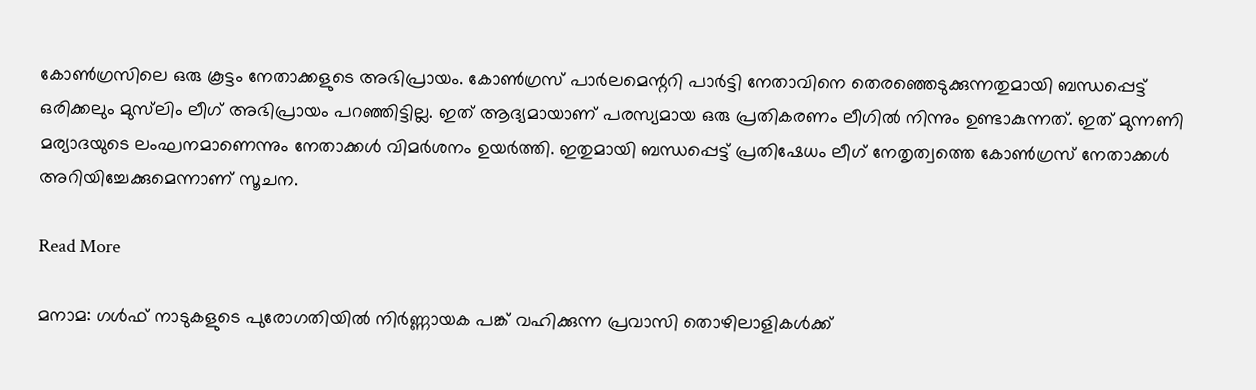കോണ്‍ഗ്രസിലെ ഒരു കൂട്ടം നേതാക്കളുടെ അഭിപ്രായം. കോൺഗ്രസ് പാർലമെന്ററി പാർട്ടി നേതാവിനെ തെരഞ്ഞെടുക്കുന്നതുമായി ബന്ധപ്പെട്ട് ഒരിക്കലും മുസ്‌ലിം ലീഗ് അഭിപ്രായം പറഞ്ഞിട്ടില്ല. ഇത് ആദ്യമായാണ് പരസ്യമായ ഒരു പ്രതികരണം ലീഗിൽ നിന്നും ഉണ്ടാകുന്നത്. ഇത് മുന്നണി മര്യാദയുടെ ലംഘനമാണെന്നും നേതാക്കൾ വിമർശനം ഉയർത്തി. ഇതുമായി ബന്ധപ്പെട്ട് പ്രതിഷേധം ലീഗ് നേതൃത്വത്തെ കോൺഗ്രസ് നേതാക്കൾ അറിയിച്ചേക്കുമെന്നാണ് സൂചന.

Read More

മനാമ: ഗൾഫ് നാടുകളുടെ പുരോഗതിയിൽ നിർണ്ണായക പങ്ക് വഹിക്കുന്ന പ്രവാസി തൊഴിലാളികൾക്ക്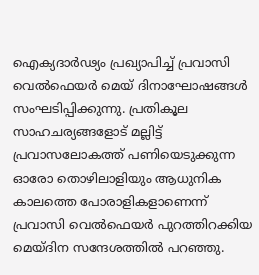ഐക്യദാർഢ്യം പ്രഖ്യാപിച്ച് പ്രവാസി വെൽഫെയർ മെയ് ദിനാഘോഷങ്ങൾ സംഘടിപ്പിക്കുന്നു. പ്രതികൂല സാഹചര്യങ്ങളോട് മല്ലിട്ട് പ്രവാസലോകത്ത് പണിയെടുക്കുന്ന ഓരോ തൊഴിലാളിയും ആധുനിക കാലത്തെ പോരാളികളാണെന്ന് പ്രവാസി വെൽഫെയർ പുറത്തിറക്കിയ മെയ്ദിന സന്ദേശത്തിൽ പറഞ്ഞു.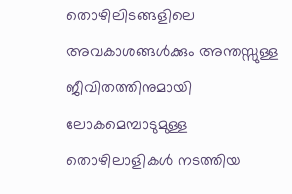തൊഴിലിടങ്ങളിലെ അവകാശങ്ങൾക്കും അന്തസ്സുള്ള ജീവിതത്തിനുമായി ലോകമെമ്പാടുമുള്ള തൊഴിലാളികൾ നടത്തിയ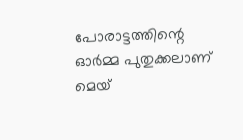പോരാട്ടത്തിന്റെ ഓർമ്മ പുതുക്കലാണ് മെയ്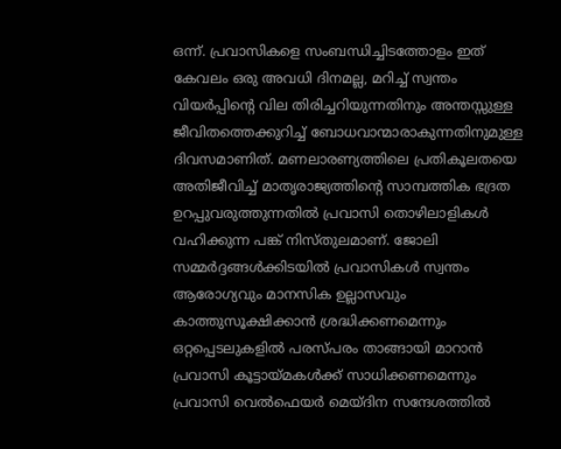ഒന്ന്. പ്രവാസികളെ സംബന്ധിച്ചിടത്തോളം ഇത് കേവലം ഒരു അവധി ദിനമല്ല, മറിച്ച് സ്വന്തം വിയർപ്പിന്റെ വില തിരിച്ചറിയുന്നതിനും അന്തസ്സുള്ള ജീവിതത്തെക്കുറിച്ച് ബോധവാന്മാരാകുന്നതിനുമുള്ള ദിവസമാണിത്. മണലാരണ്യത്തിലെ പ്രതികൂലതയെ അതിജീവിച്ച് മാതൃരാജ്യത്തിന്റെ സാമ്പത്തിക ഭദ്രത ഉറപ്പുവരുത്തുന്നതിൽ പ്രവാസി തൊഴിലാളികൾ വഹിക്കുന്ന പങ്ക് നിസ്തുലമാണ്. ജോലി സമ്മർദ്ദങ്ങൾക്കിടയിൽ പ്രവാസികൾ സ്വന്തം ആരോഗ്യവും മാനസിക ഉല്ലാസവും കാത്തുസൂക്ഷിക്കാൻ ശ്രദ്ധിക്കണമെന്നും ഒറ്റപ്പെടലുകളിൽ പരസ്പരം താങ്ങായി മാറാൻ പ്രവാസി കൂട്ടായ്മകൾക്ക് സാധിക്കണമെന്നും പ്രവാസി വെൽഫെയർ മെയ്ദിന സന്ദേശത്തിൽ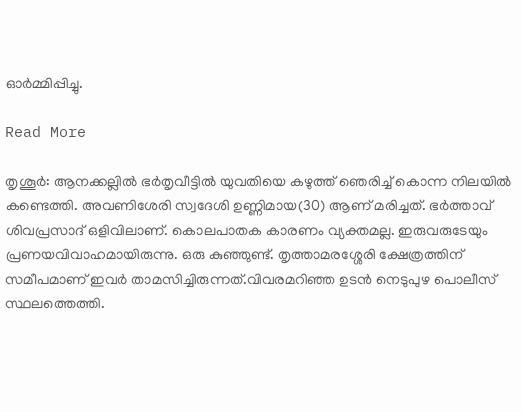ഓർമ്മിപ്പിച്ചു.

Read More

തൃശൂര്‍: ആനക്കല്ലില്‍ ഭര്‍തൃവീട്ടില്‍ യുവതിയെ കഴുത്ത് ഞെരിച്ച് കൊന്ന നിലയില്‍ കണ്ടെത്തി. അവണിശേരി സ്വദേശി ഉണ്ണിമായ(30) ആണ് മരിച്ചത്. ഭര്‍ത്താവ് ശിവപ്രസാദ് ഒളിവിലാണ്. കൊലപാതക കാരണം വ്യക്തമല്ല. ഇരുവരുടേയും പ്രണയവിവാഹമായിരുന്നു. ഒരു കുഞ്ഞുണ്ട്. തൃത്താമരശ്ശേരി ക്ഷേത്രത്തിന് സമീപമാണ് ഇവര്‍ താമസിച്ചിരുന്നത്.വിവരമറിഞ്ഞ ഉടന്‍ നെടുപുഴ പൊലീസ് സ്ഥലത്തെത്തി.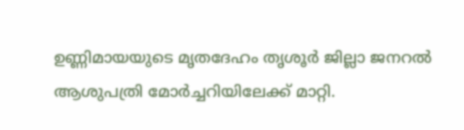ഉണ്ണിമായയുടെ മൃതദേഹം തൃശൂര്‍ ജില്ലാ ജനറല്‍ ആശുപത്രി മോര്‍ച്ചറിയിലേക്ക് മാറ്റി.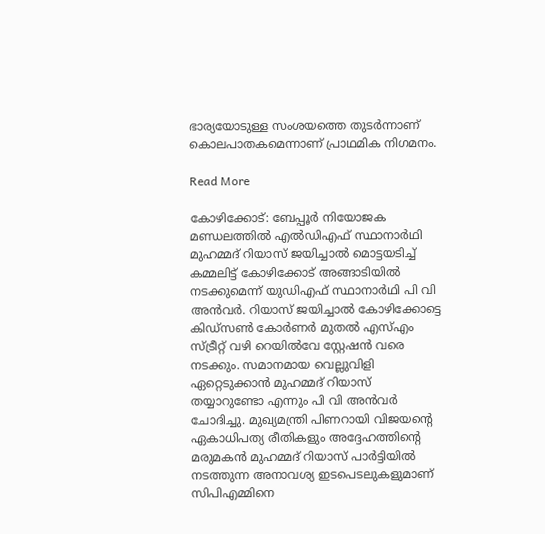ഭാര്യയോടുള്ള സംശയത്തെ തുടര്‍ന്നാണ് കൊലപാതകമെന്നാണ് പ്രാഥമിക നിഗമനം.

Read More

കോഴിക്കോട്: ബേപ്പൂര്‍ നിയോജക മണ്ഡലത്തില്‍ എല്‍ഡിഎഫ് സ്ഥാനാര്‍ഥി മുഹമ്മദ് റിയാസ് ജയിച്ചാല്‍ മൊട്ടയടിച്ച് കമ്മലിട്ട് കോഴിക്കോട് അങ്ങാടിയില്‍ നടക്കുമെന്ന് യുഡിഎഫ് സ്ഥാനാര്‍ഥി പി വി അന്‍വര്‍. റിയാസ് ജയിച്ചാല്‍ കോഴിക്കോട്ടെ കിഡ്‌സണ്‍ കോര്‍ണര്‍ മുതല്‍ എസ്എം സ്ട്രീറ്റ് വഴി റെയില്‍വേ സ്റ്റേഷന്‍ വരെ നടക്കും. സമാനമായ വെല്ലുവിളി ഏറ്റെടുക്കാന്‍ മുഹമ്മദ് റിയാസ് തയ്യാറുണ്ടോ എന്നും പി വി അന്‍വര്‍ ചോദിച്ചു. മുഖ്യമന്ത്രി പിണറായി വിജയന്റെ ഏകാധിപത്യ രീതികളും അദ്ദേഹത്തിന്റെ മരുമകന്‍ മുഹമ്മദ് റിയാസ് പാര്‍ട്ടിയില്‍ നടത്തുന്ന അനാവശ്യ ഇടപെടലുകളുമാണ് സിപിഎമ്മിനെ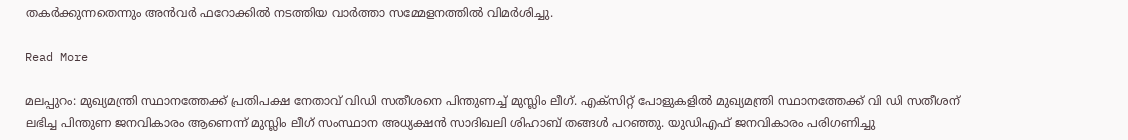തകര്‍ക്കുന്നതെന്നും അന്‍വര്‍ ഫറോക്കില്‍ നടത്തിയ വാര്‍ത്താ സമ്മേളനത്തില്‍ വിമര്‍ശിച്ചു.

Read More

മലപ്പുറം: മുഖ്യമന്ത്രി സ്ഥാനത്തേക്ക് പ്രതിപക്ഷ നേതാവ് വിഡി സതീശനെ പിന്തുണച്ച് മുസ്ലിം ലീഗ്. എക്‌സിറ്റ് പോളുകളില്‍ മുഖ്യമന്ത്രി സ്ഥാനത്തേക്ക് വി ഡി സതീശന് ലഭിച്ച പിന്തുണ ജനവികാരം ആണെന്ന് മുസ്ലിം ലീഗ് സംസ്ഥാന അധ്യക്ഷന്‍ സാദിഖലി ശിഹാബ് തങ്ങള്‍ പറഞ്ഞു. യുഡിഎഫ് ജനവികാരം പരിഗണിച്ചു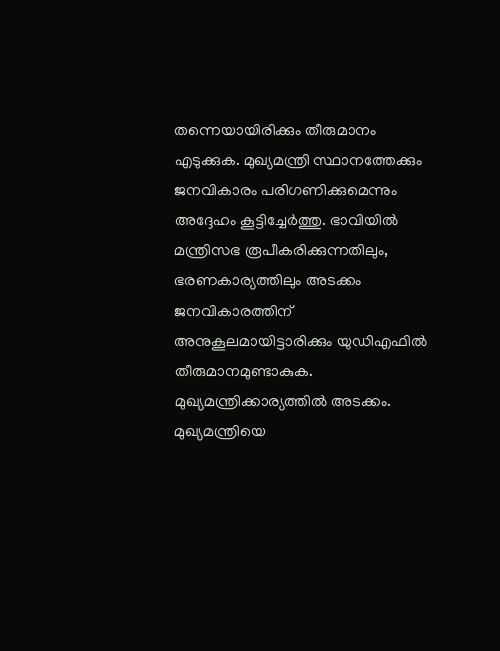തന്നെയായിരിക്കും തീരുമാനം എടുക്കുക. മുഖ്യമന്ത്രി സ്ഥാനത്തേക്കും ജനവികാരം പരിഗണിക്കുമെന്നും അദ്ദേഹം കൂട്ടിച്ചേര്‍ത്തു. ഭാവിയില്‍ മന്ത്രിസഭ രൂപീകരിക്കുന്നതിലും, ഭരണകാര്യത്തിലും അടക്കം ജനവികാരത്തിന് അനുകൂലമായിട്ടാരിക്കും യുഡിഎഫില്‍ തീരുമാനമുണ്ടാകുക. മുഖ്യമന്ത്രിക്കാര്യത്തില്‍ അടക്കം. മുഖ്യമന്ത്രിയെ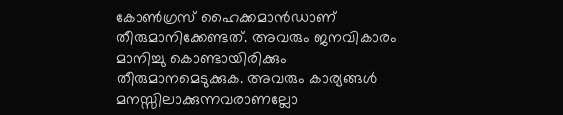കോണ്‍ഗ്രസ് ഹൈക്കമാന്‍ഡാണ് തീരുമാനിക്കേണ്ടത്. അവരും ജനവികാരം മാനിച്ചു കൊണ്ടായിരിക്കും തീരുമാനമെടുക്കുക. അവരും കാര്യങ്ങള്‍ മനസ്സിലാക്കുന്നവരാണല്ലോ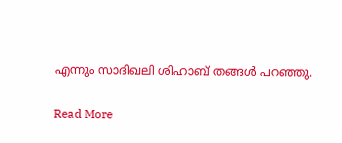എന്നും സാദിഖലി ശിഹാബ് തങ്ങള്‍ പറഞ്ഞു.

Read More